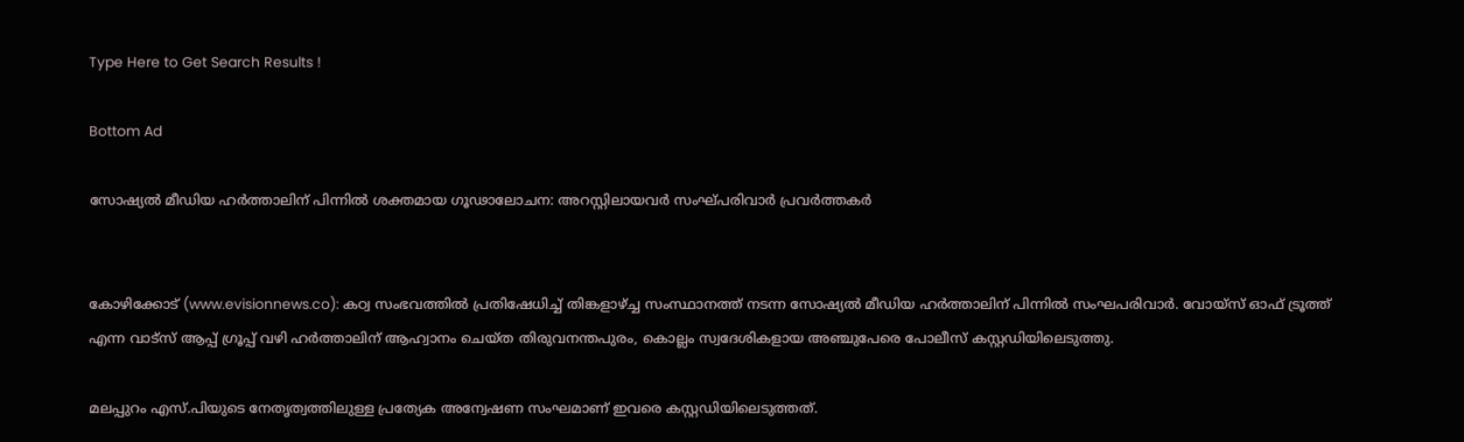Type Here to Get Search Results !

Bottom Ad

സോഷ്യല്‍ മീഡിയ ഹര്‍ത്താലിന് പിന്നില്‍ ശക്തമായ ഗൂഢാലോചന: അറസ്റ്റിലായവര്‍ സംഘ്പരിവാര്‍ പ്രവര്‍ത്തകര്‍


കോഴിക്കോട് (www.evisionnews.co): കഠ്വ സംഭവത്തില്‍ പ്രതിഷേധിച്ച് തിങ്കളാഴ്ച്ച സംസ്ഥാനത്ത് നടന്ന സോഷ്യല്‍ മീഡിയ ഹര്‍ത്താലിന് പിന്നില്‍ സംഘപരിവാര്‍. വോയ്സ് ഓഫ് ട്രൂത്ത് എന്ന വാട്സ് ആപ്പ് ഗ്രൂപ്പ് വഴി ഹര്‍ത്താലിന് ആഹ്വാനം ചെയ്ത തിരുവനന്തപുരം, കൊല്ലം സ്വദേശികളായ അഞ്ചുപേരെ പോലീസ് കസ്റ്റഡിയിലെടുത്തു.

മലപ്പുറം എസ്.പിയുടെ നേതൃത്വത്തിലുള്ള പ്രത്യേക അന്വേഷണ സംഘമാണ് ഇവരെ കസ്റ്റഡിയിലെടുത്തത്.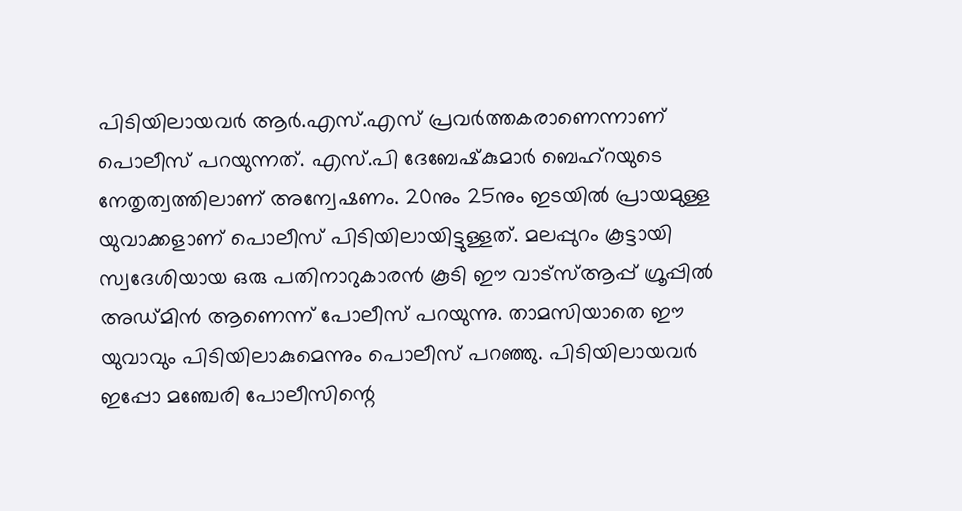പിടിയിലായവര്‍ ആര്‍.എസ്.എസ് പ്രവര്‍ത്തകരാണെന്നാണ് പൊലീസ് പറയുന്നത്. എസ്.പി ദേബേഷ്‌കുമാര്‍ ബെഹ്റയുടെ നേതൃത്വത്തിലാണ് അന്വേഷണം. 20നും 25നും ഇടയില്‍ പ്രായമുള്ള യുവാക്കളാണ് പൊലീസ് പിടിയിലായിട്ടുള്ളത്. മലപ്പുറം കൂട്ടായി സ്വദേശിയായ ഒരു പതിനാറുകാരന്‍ കൂടി ഈ വാട്സ്ആപ്പ് ഗ്രൂപ്പില്‍ അഡ്മിന്‍ ആണെന്ന് പോലീസ് പറയുന്നു. താമസിയാതെ ഈ യുവാവും പിടിയിലാകുമെന്നും പൊലീസ് പറഞ്ഞു. പിടിയിലായവര്‍ ഇപ്പോ മഞ്ചേരി പോലീസിന്റെ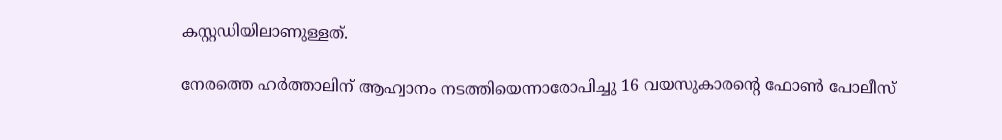കസ്റ്റഡിയിലാണുള്ളത്.

നേരത്തെ ഹര്‍ത്താലിന് ആഹ്വാനം നടത്തിയെന്നാരോപിച്ചു 16 വയസുകാരന്റെ ഫോണ്‍ പോലീസ്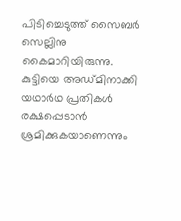പിടിച്ചെടുത്ത് സൈബര്‍ സെല്ലിനു കൈമാറിയിരുന്നു. കുട്ടിയെ അഡ്മിനാക്കി യഥാര്‍ഥ പ്രതികള്‍ രക്ഷപ്പെടാന്‍ ശ്രമിക്കുകയാണെന്നും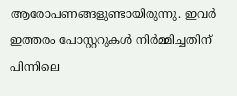ആരോപണങ്ങളുണ്ടായിരുന്നു. ഇവര്‍ ഇത്തരം പോസ്റ്ററുകള്‍ നിര്‍മ്മിച്ചതിന് പിന്നിലെ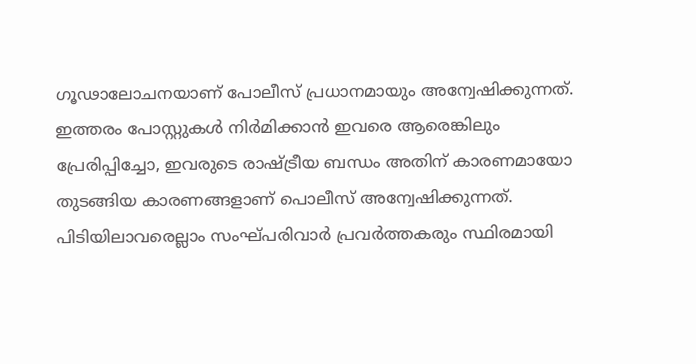ഗൂഢാലോചനയാണ് പോലീസ് പ്രധാനമായും അന്വേഷിക്കുന്നത്. ഇത്തരം പോസ്റ്റുകള്‍ നിര്‍മിക്കാന്‍ ഇവരെ ആരെങ്കിലും പ്രേരിപ്പിച്ചോ, ഇവരുടെ രാഷ്ട്രീയ ബന്ധം അതിന് കാരണമായോ തുടങ്ങിയ കാരണങ്ങളാണ് പൊലീസ് അന്വേഷിക്കുന്നത്. പിടിയിലാവരെല്ലാം സംഘ്പരിവാര്‍ പ്രവര്‍ത്തകരും സ്ഥിരമായി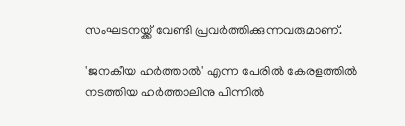സംഘടനയ്ക്ക് വേണ്ടി പ്രവര്‍ത്തിക്കുന്നവരുമാണ്.

'ജനകീയ ഹര്‍ത്താല്‍' എന്ന പേരില്‍ കേരളത്തില്‍ നടത്തിയ ഹര്‍ത്താലിനു പിന്നില്‍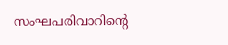സംഘപരിവാറിന്റെ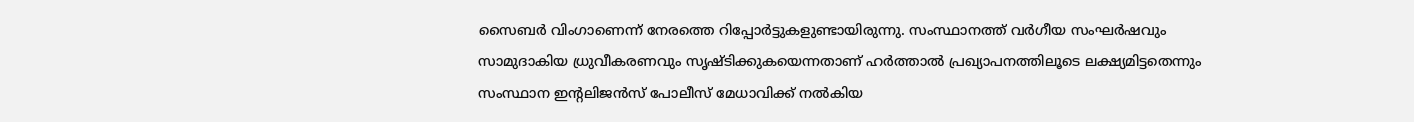സൈബര്‍ വിംഗാണെന്ന് നേരത്തെ റിപ്പോര്‍ട്ടുകളുണ്ടായിരുന്നു. സംസ്ഥാനത്ത് വര്‍ഗീയ സംഘര്‍ഷവും സാമുദാകിയ ധ്രുവീകരണവും സൃഷ്ടിക്കുകയെന്നതാണ് ഹര്‍ത്താല്‍ പ്രഖ്യാപനത്തിലൂടെ ലക്ഷ്യമിട്ടതെന്നും സംസ്ഥാന ഇന്റലിജന്‍സ് പോലീസ് മേധാവിക്ക് നല്‍കിയ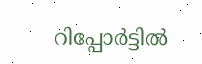റിപ്പോര്‍ട്ടില്‍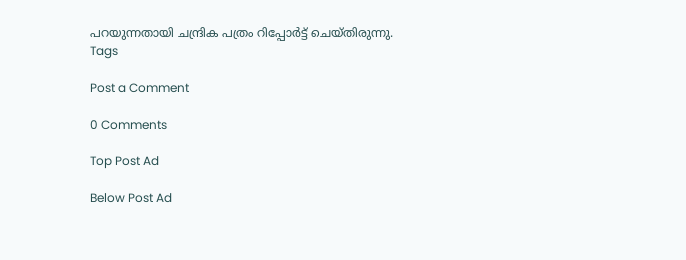പറയുന്നതായി ചന്ദ്രിക പത്രം റിപ്പോര്‍ട്ട് ചെയ്തിരുന്നു.
Tags

Post a Comment

0 Comments

Top Post Ad

Below Post Ad